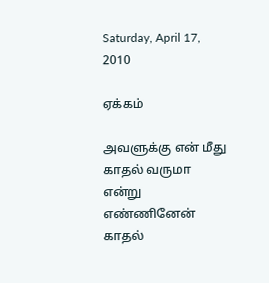Saturday, April 17, 2010

ஏக்கம்

அவளுக்கு என் மீது காதல் வருமா என்று எண்ணினேன்
காதல்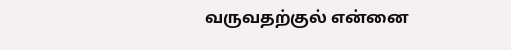வருவதற்குல் என்னை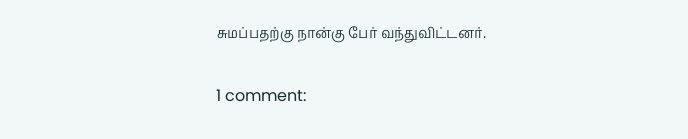சுமப்பதற்கு நான்கு பேர் வந்துவிட்டனர்.

1 comment: